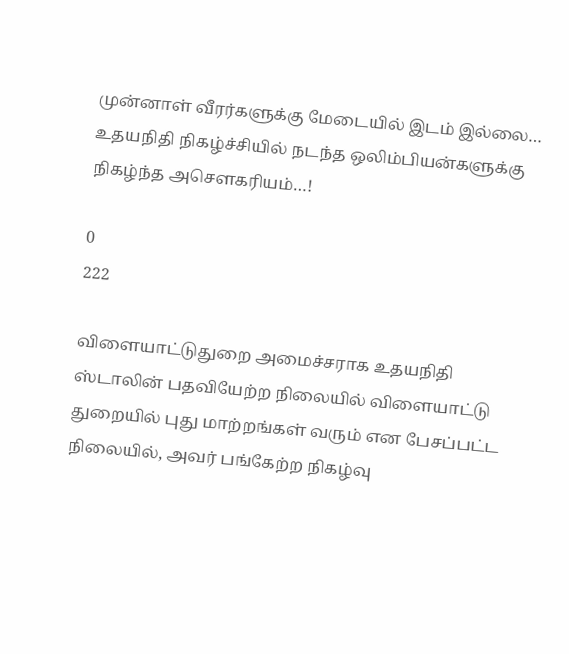முன்னாள் வீரர்களுக்கு மேடையில் இடம் இல்லை… உதயநிதி நிகழ்ச்சியில் நடந்த ஒலிம்பியன்களுக்கு நிகழ்ந்த அசௌகரியம்…!

0
222

விளையாட்டுதுறை அமைச்சராக உதயநிதி ஸ்டாலின் பதவியேற்ற நிலையில் விளையாட்டு துறையில் புது மாற்றங்கள் வரும் என பேசப்பட்ட நிலையில், அவர் பங்கேற்ற நிகழ்வு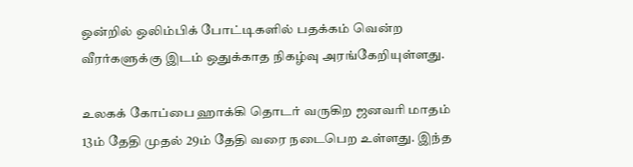ஒன்றில் ஒலிம்பிக் போட்டிகளில் பதக்கம் வென்ற வீரர்களுக்கு இடம் ஒதுக்காத நிகழ்வு அரங்கேறியுள்ளது.

உலகக் கோப்பை ஹாக்கி தொடர் வருகிற ஜனவரி மாதம் 13ம் தேதி முதல் 29ம் தேதி வரை நடைபெற உள்ளது. இந்த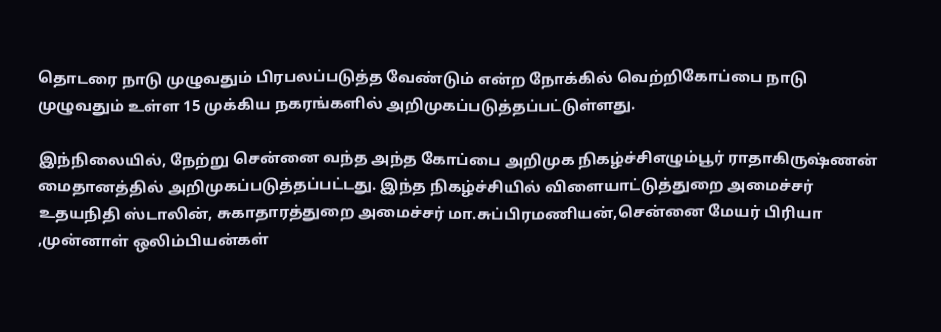தொடரை நாடு முழுவதும் பிரபலப்படுத்த வேண்டும் என்ற நோக்கில் வெற்றிகோப்பை நாடு முழுவதும் உள்ள 15 முக்கிய நகரங்களில் அறிமுகப்படுத்தப்பட்டுள்ளது.

இந்நிலையில், நேற்று சென்னை வந்த அந்த கோப்பை அறிமுக நிகழ்ச்சிஎழும்பூர் ராதாகிருஷ்ணன் மைதானத்தில் அறிமுகப்படுத்தப்பட்டது. இந்த நிகழ்ச்சியில் விளையாட்டுத்துறை அமைச்சர் உதயநிதி ஸ்டாலின், சுகாதாரத்துறை அமைச்சர் மா.சுப்பிரமணியன்,சென்னை மேயர் பிரியா ,முன்னாள் ஒலிம்பியன்கள்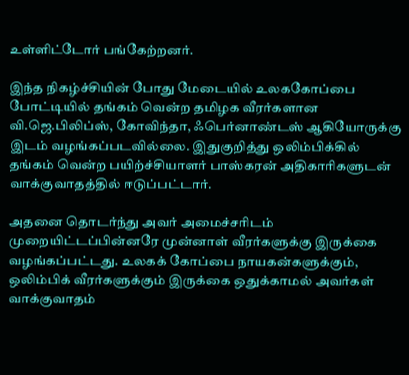உள்ளிட்டோர் பங்கேற்றனர்.

இந்த நிகழ்ச்சியின் போது மேடையில் உலககோப்பை போட்டியில் தங்கம் வென்ற தமிழக வீரர்களான வி.ஜெ.பிலிப்ஸ், கோவிந்தா, ஃபெர்னாண்டஸ் ஆகியோருக்கு இடம் வழங்கப்படவில்லை. இதுகுறித்து ஒலிம்பிக்கில் தங்கம் வென்ற பயிற்ச்சியாளர் பாஸ்கரன் அதிகாரிகளுடன் வாக்குவாதத்தில் ஈடுப்பட்டார்.

அதனை தொடர்ந்து அவர் அமைச்சரிடம் முறையிட்டப்பின்னரே முன்னாள் வீரர்களுக்கு இருக்கை வழங்கப்பட்டது. உலகக் கோப்பை நாயகன்களுக்கும், ஒலிம்பிக் வீரர்களுக்கும் இருக்கை ஒதுக்காமல் அவர்கள் வாக்குவாதம்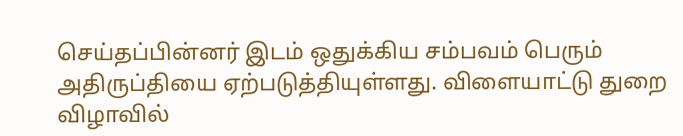செய்தப்பின்னர் இடம் ஒதுக்கிய சம்பவம் பெரும் அதிருப்தியை ஏற்படுத்தியுள்ளது. விளையாட்டு துறை விழாவில்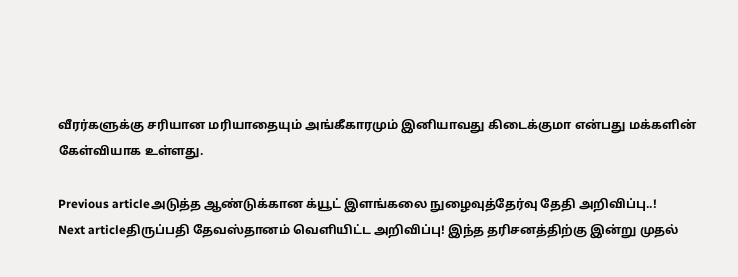வீரர்களுக்கு சரியான மரியாதையும் அங்கீகாரமும் இனியாவது கிடைக்குமா என்பது மக்களின் கேள்வியாக உள்ளது.

Previous articleஅடுத்த ஆண்டுக்கான க்யூட் இளங்கலை நுழைவுத்தேர்வு தேதி அறிவிப்பு..!
Next articleதிருப்பதி தேவஸ்தானம் வெளியிட்ட அறிவிப்பு! இந்த தரிசனத்திற்கு இன்று முதல்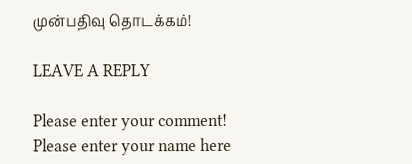முன்பதிவு தொடக்கம்!

LEAVE A REPLY

Please enter your comment!
Please enter your name here